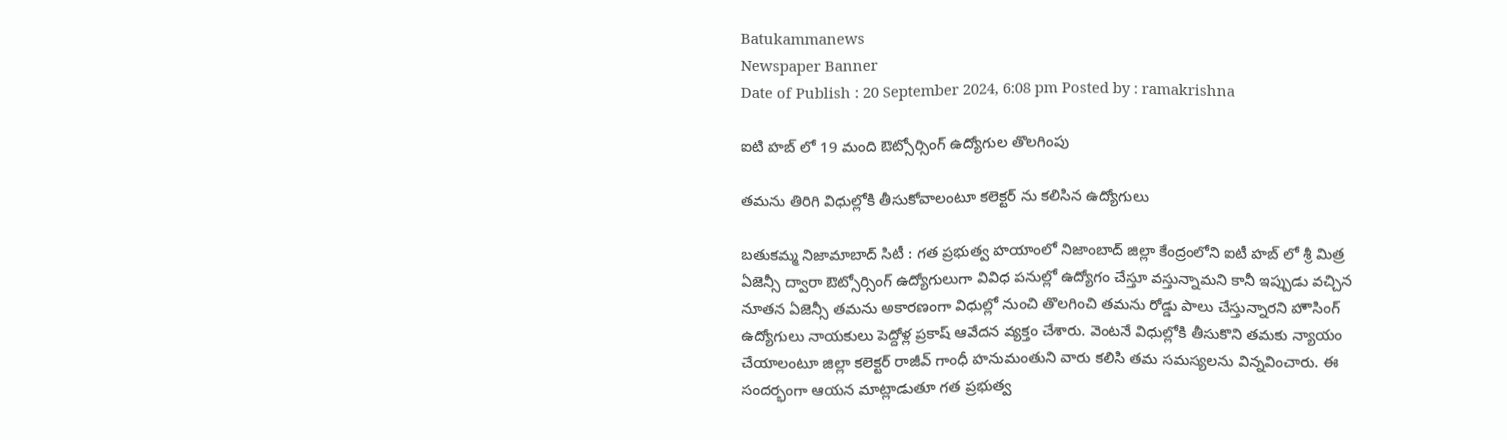Batukammanews
Newspaper Banner
Date of Publish : 20 September 2024, 6:08 pm Posted by : ramakrishna

ఐటి హబ్ లో 19 మంది ఔట్సోర్సింగ్ ఉద్యోగుల తొలగింపు

తమను తిరిగి విధుల్లోకి తీసుకోవాలంటూ కలెక్టర్ ను కలిసిన ఉద్యోగులు

బతుకమ్మ నిజామాబాద్ సిటీ : గత ప్రభుత్వ హయాంలో నిజాంబాద్ జిల్లా కేంద్రంలోని ఐటీ హబ్ లో శ్రీ మిత్ర ఏజెన్సీ ద్వారా ఔట్సోర్సింగ్ ఉద్యోగులుగా వివిధ పనుల్లో ఉద్యోగం చేస్తూ వస్తున్నామని కానీ ఇప్పుడు వచ్చిన నూతన ఏజెన్సీ తమను అకారణంగా విధుల్లో నుంచి తొలగించి తమను రోడ్డు పాలు చేస్తున్నారని హౌసింగ్ ఉద్యోగులు నాయకులు పెద్దోళ్ల ప్రకాష్ ఆవేదన వ్యక్తం చేశారు. వెంటనే విధుల్లోకి తీసుకొని తమకు న్యాయం చేయాలంటూ జిల్లా కలెక్టర్ రాజీవ్ గాంధీ హనుమంతుని వారు కలిసి తమ సమస్యలను విన్నవించారు. ఈ సందర్భంగా ఆయన మాట్లాడుతూ గత ప్రభుత్వ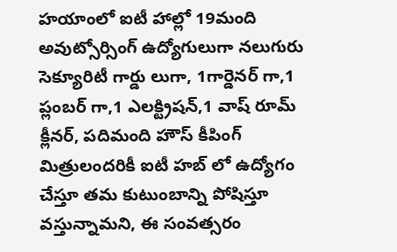హయాంలో ఐటీ హాల్లో 19మంది అవుట్సోర్సింగ్ ఉద్యోగులుగా నలుగురు సెక్యూరిటీ గార్డు లుగా, 1గార్డెనర్ గా,1 ప్లంబర్ గా,1 ఎలక్ట్రిషన్,1 వాష్ రూమ్ క్లీనర్, పదిమంది హౌస్ కీపింగ్ మిత్రులందరికీ ఐటీ హబ్ లో ఉద్యోగం చేస్తూ తమ కుటుంబాన్ని పోషిస్తూ వస్తున్నామని, ఈ సంవత్సరం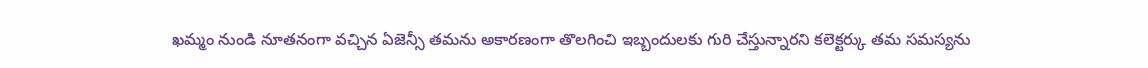ఖమ్మం నుండి నూతనంగా వచ్చిన ఏజెన్సీ తమను అకారణంగా తొలగించి ఇబ్బందులకు గురి చేస్తున్నారని కలెక్టర్కు తమ సమస్యను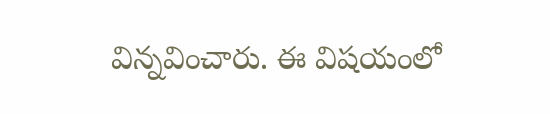విన్నవించారు. ఈ విషయంలో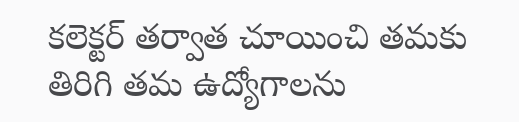కలెక్టర్ తర్వాత చూయించి తమకు తిరిగి తమ ఉద్యోగాలను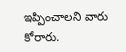ఇప్పించాలని వారు కోరారు.